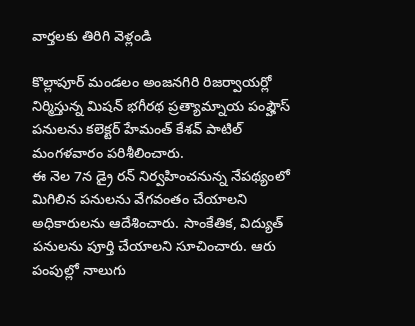వార్తలకు తిరిగి వెళ్లండి

కొల్లాపూర్ మండలం అంజనగిరి రిజర్వాయర్లో నిర్మిస్తున్న మిషన్ భగీరథ ప్రత్యామ్నాయ పంప్హౌస్ పనులను కలెక్టర్ హేమంత్ కేశవ్ పాటిల్ మంగళవారం పరిశీలించారు.
ఈ నెల 7న డ్రై రన్ నిర్వహించనున్న నేపథ్యంలో మిగిలిన పనులను వేగవంతం చేయాలని అధికారులను ఆదేశించారు. సాంకేతిక, విద్యుత్ పనులను పూర్తి చేయాలని సూచించారు. ఆరు పంపుల్లో నాలుగు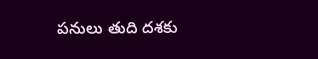పనులు తుది దశకు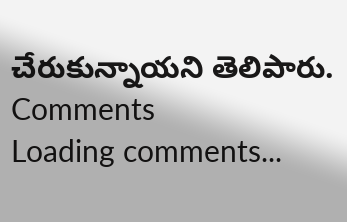చేరుకున్నాయని తెలిపారు.
Comments
Loading comments...